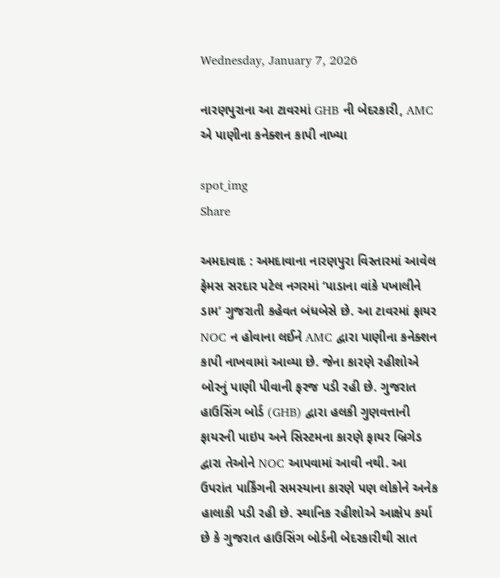Wednesday, January 7, 2026

નારણપુરાના આ ટાવરમાં GHB ની બેદરકારી, AMC એ પાણીના કનેક્શન કાપી નાખ્યા

spot_img
Share

અમદાવાદ : અમદાવાના નારણપુરા વિસ્તારમાં આવેલ ફેમસ સરદાર પટેલ નગરમાં ‘પાડાના વાંકે પખાલીને ડામ’ ગુજરાતી કહેવત બંધબેસે છે. આ ટાવરમાં ફાયર NOC ન હોવાના લઈને AMC દ્વારા પાણીના કનેક્શન કાપી નાખવામાં આવ્યા છે. જેના કારણે રહીશોએ બોરનું પાણી પીવાની ફરજ પડી રહી છે. ગુજરાત હાઉસિંગ બોર્ડ (GHB) દ્વારા હલકી ગુણવત્તાની ફાયરની પાઇપ અને સિસ્ટમના કારણે ફાયર બ્રિગેડ દ્વારા તેઓને NOC આપવામાં આવી નથી. આ ઉપરાંત પાર્કિંગની સમસ્યાના કારણે પણ લોકોને અનેક હાલાકી પડી રહી છે. સ્થાનિક રહીશોએ આક્ષેપ કર્યા છે કે ગુજરાત હાઉસિંગ બોર્ડની બેદરકારીથી સાત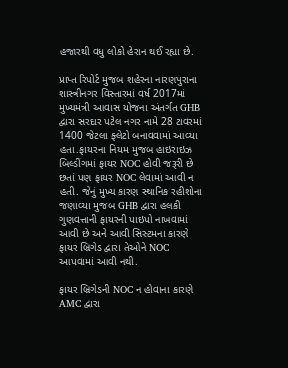હજારથી વધુ લોકો હેરાન થઈ રહ્યા છે.

પ્રાપ્ત રિપોર્ટ મુજબ શહેરના નારણપુરાના શાસ્ત્રીનગર વિસ્તારમાં વર્ષ 2017માં મુખ્યમંત્રી આવાસ યોજના અંતર્ગત GHB દ્વારા સરદાર પટેલ નગર નામે 28 ટાવરમાં 1400 જેટલા ફ્લેટો બનાવવામાં આવ્યા હતા.ફાયરના નિયમ મુજબ હાઇરાઇઝ બિલ્ડીંગમાં ફાયર NOC હોવી જરૂરી છે છતાં પણ ફાયર NOC લેવામાં આવી ન હતી. જેનું મુખ્ય કારણ સ્થાનિક રહીશોના જણાવ્યા મુજબ GHB દ્વારા હલકી ગુણવત્તાની ફાયરની પાઇપો નાખવામાં આવી છે અને આવી સિસ્ટમના કારણે ફાયર બ્રિગેડ દ્વારા તેઓને NOC આપવામાં આવી નથી.

ફાયર બ્રિગેડની NOC ન હોવાના કારણે AMC દ્વારા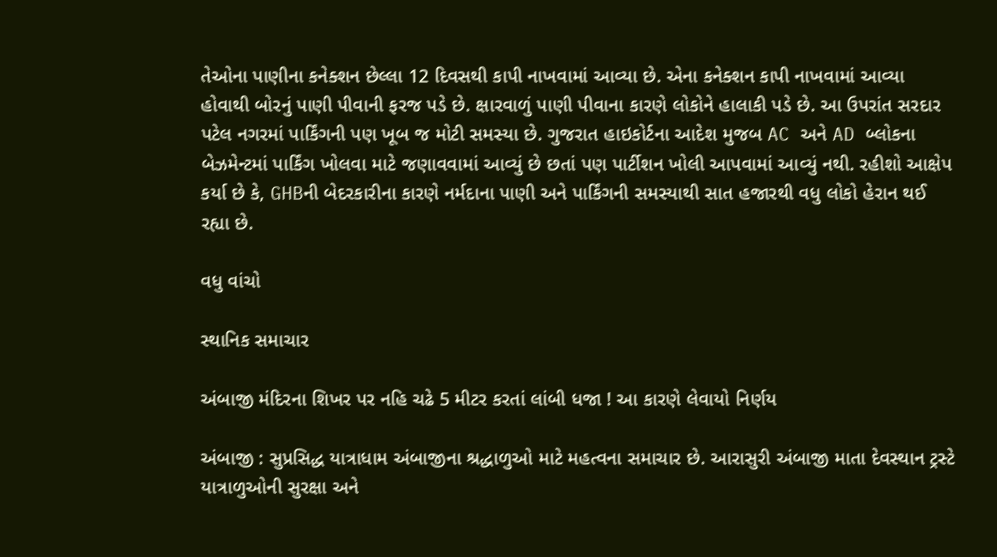તેઓના પાણીના કનેક્શન છેલ્લા 12 દિવસથી કાપી નાખવામાં આવ્યા છે. એના કનેક્શન કાપી નાખવામાં આવ્યા હોવાથી બોરનું પાણી પીવાની ફરજ પડે છે. ક્ષારવાળું પાણી પીવાના કારણે લોકોને હાલાકી પડે છે. આ ઉપરાંત સરદાર પટેલ નગરમાં પાર્કિંગની પણ ખૂબ જ મોટી સમસ્યા છે. ગુજરાત હાઇકોર્ટના આદેશ મુજબ AC અને AD બ્લોકના બેઝમેન્ટમાં પાર્કિંગ ખોલવા માટે જણાવવામાં આવ્યું છે છતાં પણ પાર્ટીશન ખોલી આપવામાં આવ્યું નથી. રહીશો આક્ષેપ કર્યા છે કે, GHBની બેદરકારીના કારણે નર્મદાના પાણી અને પાર્કિંગની સમસ્યાથી સાત હજારથી વધુ લોકો હેરાન થઈ રહ્યા છે.

વધુ વાંચો

સ્થાનિક સમાચાર

અંબાજી મંદિરના શિખર પર નહિ ચઢે 5 મીટર કરતાં લાંબી ધજા ! આ કારણે લેવાયો નિર્ણય

અંબાજી : સુપ્રસિદ્ધ યાત્રાધામ અંબાજીના શ્રદ્ધાળુઓ માટે મહત્વના સમાચાર છે. આરાસુરી અંબાજી માતા દેવસ્થાન ટ્રસ્ટે યાત્રાળુઓની સુરક્ષા અને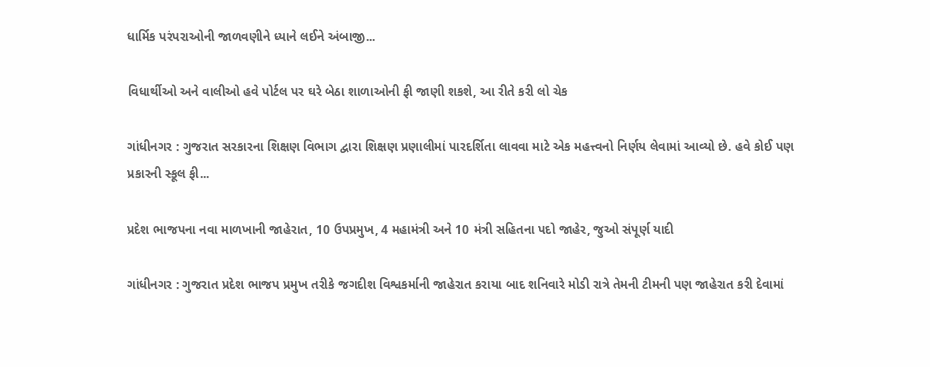ધાર્મિક પરંપરાઓની જાળવણીને ધ્યાને લઈને અંબાજી...

વિધાર્થીઓ અને વાલીઓ હવે પોર્ટલ પર ઘરે બેઠા શાળાઓની ફી જાણી શકશે, આ રીતે કરી લો ચેક

ગાંધીનગર : ગુજરાત સરકારના શિક્ષણ વિભાગ દ્વારા શિક્ષણ પ્રણાલીમાં પારદર્શિતા લાવવા માટે એક મહત્ત્વનો નિર્ણય લેવામાં આવ્યો છે. હવે કોઈ પણ પ્રકારની સ્કૂલ ફી...

પ્રદેશ ભાજપના નવા માળખાની જાહેરાત, 10 ઉપપ્રમુખ, 4 મહામંત્રી અને 10 મંત્રી સહિતના પદો જાહેર, જુઓ સંપૂર્ણ યાદી

ગાંધીનગર : ગુજરાત પ્રદેશ ભાજપ પ્રમુખ તરીકે જગદીશ વિશ્વકર્માની જાહેરાત કરાયા બાદ શનિવારે મોડી રાત્રે તેમની ટીમની પણ જાહેરાત કરી દેવામાં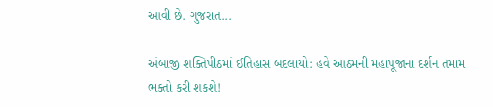આવી છે. ગુજરાત...

અંબાજી શક્તિપીઠમાં ઈતિહાસ બદલાયો: હવે આઠમની મહાપૂજાના દર્શન તમામ ભક્તો કરી શકશે!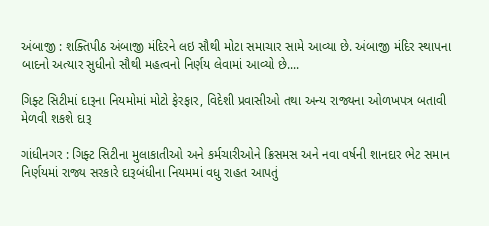અંબાજી : શક્તિપીઠ અંબાજી મંદિરને લઇ સૌથી મોટા સમાચાર સામે આવ્યા છે. અંબાજી મંદિર સ્થાપના બાદનો અત્યાર સુધીનો સૌથી મહત્વનો નિર્ણય લેવામાં આવ્યો છે....

ગિફ્ટ સિટીમાં દારૂના નિયમોમાં મોટો ફેરફાર, વિદેશી પ્રવાસીઓ તથા અન્ય રાજ્યના ઓળખપત્ર બતાવી મેળવી શકશે દારૂ

ગાંધીનગર : ગિફ્ટ સિટીના મુલાકાતીઓ અને કર્મચારીઓને ક્રિસમસ અને નવા વર્ષની શાનદાર ભેટ સમાન નિર્ણયમાં રાજ્ય સરકારે દારૂબંધીના નિયમમાં વધુ રાહત આપતું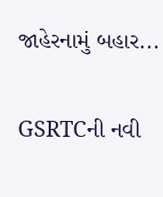જાહેરનામું બહાર...

GSRTCની નવી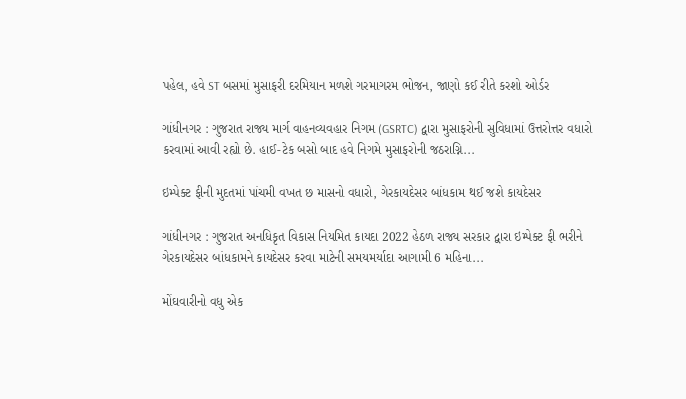પહેલ, હવે ST બસમાં મુસાફરી દરમિયાન મળશે ગરમાગરમ ભોજન, જાણો કઈ રીતે કરશો ઓર્ડર

ગાંધીનગર : ગુજરાત રાજ્ય માર્ગ વાહનવ્યવહાર નિગમ (GSRTC) દ્વારા મુસાફરોની સુવિધામાં ઉત્તરોત્તર વધારો કરવામાં આવી રહ્યો છે. હાઈ-ટેક બસો બાદ હવે નિગમે મુસાફરોની જઠરાગ્નિ...

ઇમ્પેક્ટ ફીની મુદતમાં પાંચમી વખત છ માસનો વધારો, ગેરકાયદેસર બાંધકામ થઈ જશે કાયદેસર

ગાંધીનગર : ગુજરાત અનધિકૃત વિકાસ નિયમિત કાયદા 2022 હેઠળ રાજ્ય સરકાર દ્વારા ઇમ્પેક્ટ ફી ભરીને ગેરકાયદેસર બાંધકામને કાયદેસર કરવા માટેની સમયમર્યાદા આગામી 6 મહિના...

મોંઘવારીનો વધુ એક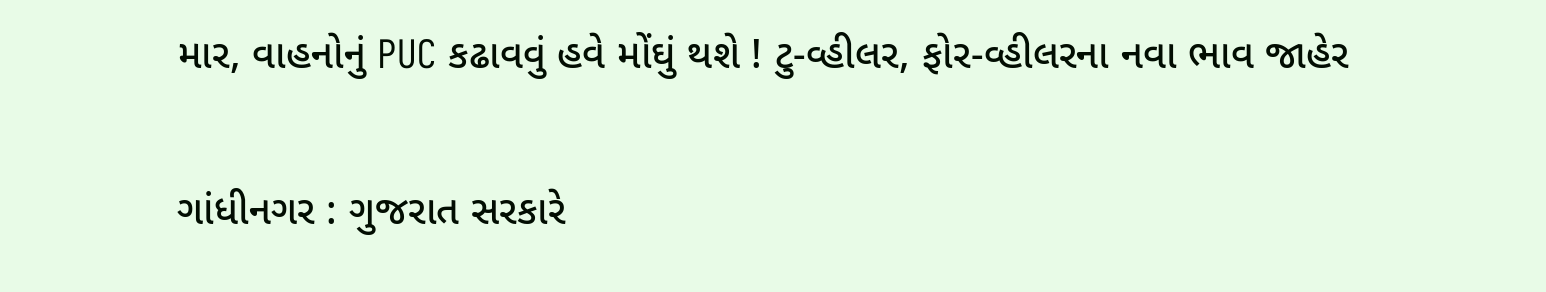માર, વાહનોનું PUC કઢાવવું હવે મોંઘું થશે ! ટુ-વ્હીલર, ફોર-વ્હીલરના નવા ભાવ જાહેર

ગાંધીનગર : ગુજરાત સરકારે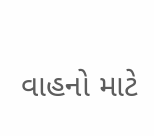વાહનો માટે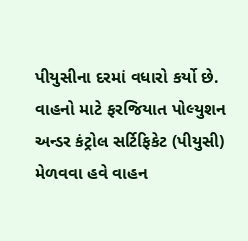પીયુસીના દરમાં વધારો કર્યો છે. વાહનો માટે ફરજિયાત પોલ્યુશન અન્ડર કંટ્રોલ સર્ટિફિકેટ (પીયુસી) મેળવવા હવે વાહન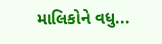માલિકોને વધુ...